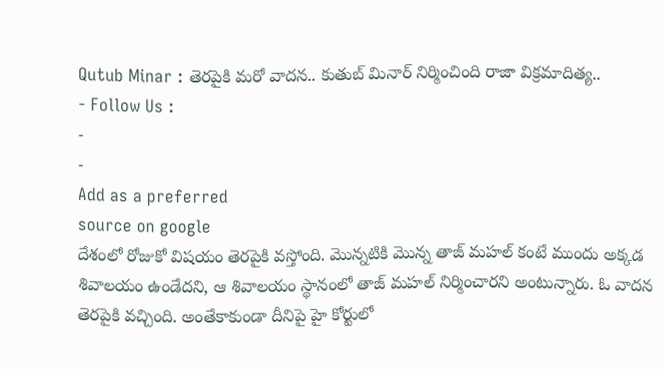Qutub Minar : తెరపైకి మరో వాదన.. కుతుబ్ మినార్ నిర్మించింది రాజా విక్రమాదిత్య..
- Follow Us :
-
-
Add as a preferred
source on google
దేశంలో రోజుకో విషయం తెరపైకి వస్తోంది. మొన్నటికి మొన్న తాజ్ మహల్ కంటే ముందు అక్కడ శివాలయం ఉండేదని, ఆ శివాలయం స్థానంలో తాజ్ మహల్ నిర్మించారని అంటున్నారు. ఓ వాదన తెరపైకి వచ్చింది. అంతేకాకుండా దీనిపై హై కోర్టులో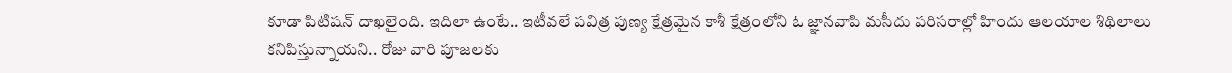కూడా పిటిషన్ దాఖలైంది. ఇదిలా ఉంటే.. ఇటీవలే పవిత్ర పుణ్య క్షేత్రమైన కాశీ క్షేత్రంలోని ఓ జ్ఞానవాపి మసీదు పరిసరాల్లో హిందు ఆలయాల శిథిలాలు కనిపిస్తున్నాయని.. రోజు వారి పూజలకు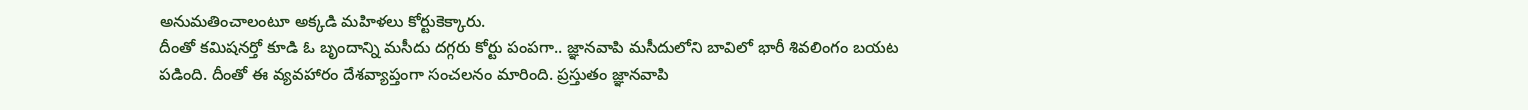అనుమతించాలంటూ అక్కడి మహిళలు కోర్టుకెక్కారు.
దీంతో కమిషనర్తో కూడి ఓ బృందాన్ని మసీదు దగ్గరు కోర్టు పంపగా.. జ్ఞానవాపి మసీదులోని బావిలో భారీ శివలింగం బయట పడింది. దీంతో ఈ వ్యవహారం దేశవ్యాప్తంగా సంచలనం మారింది. ప్రస్తుతం జ్ఞానవాపి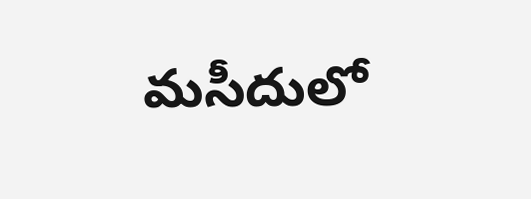మసీదులో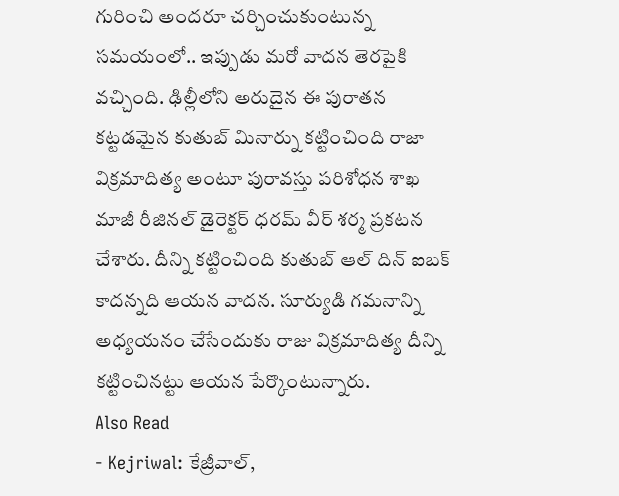గురించి అందరూ చర్చించుకుంటున్న సమయంలో.. ఇప్పుడు మరో వాదన తెరపైకి వచ్చింది. ఢిల్లీలోని అరుదైన ఈ పురాతన కట్టడమైన కుతుబ్ మినార్ను కట్టించింది రాజా విక్రమాదిత్య అంటూ పురావస్తు పరిశోధన శాఖ మాజీ రీజినల్ డైరెక్టర్ ధరమ్ వీర్ శర్మ ప్రకటన చేశారు. దీన్ని కట్టించింది కుతుబ్ ఆల్ దిన్ ఐబక్ కాదన్నది ఆయన వాదన. సూర్యుడి గమనాన్ని అధ్యయనం చేసేందుకు రాజు విక్రమాదిత్య దీన్ని కట్టించినట్టు ఆయన పేర్కొంటున్నారు.
Also Read
- Kejriwal: కేజ్రీవాల్,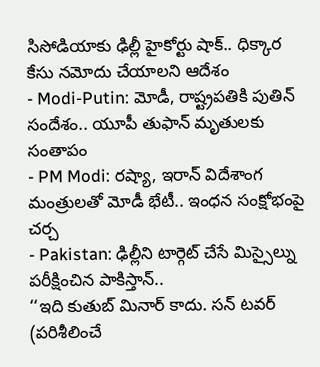సిసోడియాకు ఢిల్లీ హైకోర్టు షాక్.. ధిక్కార కేసు నమోదు చేయాలని ఆదేశం
- Modi-Putin: మోడీ, రాష్ట్రపతికి పుతిన్ సందేశం.. యూపీ తుఫాన్ మృతులకు సంతాపం
- PM Modi: రష్యా, ఇరాన్ విదేశాంగ మంత్రులతో మోడీ భేటీ.. ఇంధన సంక్షోభంపై చర్చ
- Pakistan: ఢిల్లీని టార్గెట్ చేసే మిస్సైల్ను పరీక్షించిన పాకిస్తాన్..
‘‘ఇది కుతుబ్ మినార్ కాదు. సన్ టవర్ (పరిశీలించే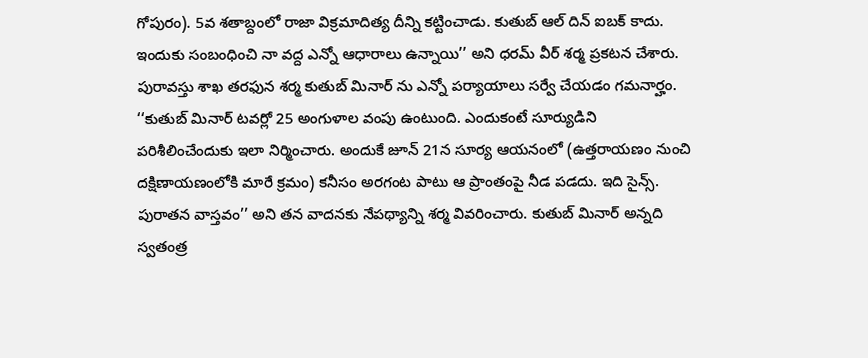గోపురం). 5వ శతాబ్దంలో రాజా విక్రమాదిత్య దీన్ని కట్టించాడు. కుతుబ్ ఆల్ దిన్ ఐబక్ కాదు. ఇందుకు సంబంధించి నా వద్ద ఎన్నో ఆధారాలు ఉన్నాయి’’ అని ధరమ్ వీర్ శర్మ ప్రకటన చేశారు. పురావస్తు శాఖ తరఫున శర్మ కుతుబ్ మినార్ ను ఎన్నో పర్యాయాలు సర్వే చేయడం గమనార్హం.
‘‘కుతుబ్ మినార్ టవర్లో 25 అంగుళాల వంపు ఉంటుంది. ఎందుకంటే సూర్యుడిని పరిశీలించేందుకు ఇలా నిర్మించారు. అందుకే జూన్ 21న సూర్య ఆయనంలో (ఉత్తరాయణం నుంచి దక్షిణాయణంలోకి మారే క్రమం) కనీసం అరగంట పాటు ఆ ప్రాంతంపై నీడ పడదు. ఇది సైన్స్. పురాతన వాస్తవం’’ అని తన వాదనకు నేపథ్యాన్ని శర్మ వివరించారు. కుతుబ్ మినార్ అన్నది స్వతంత్ర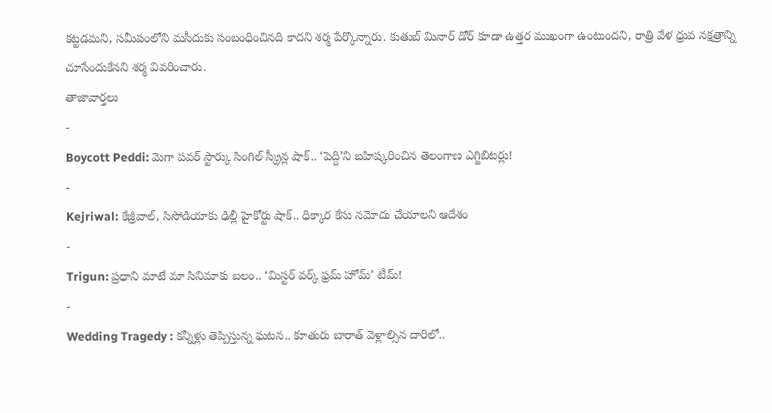కట్టడమని, సమీపంలోని మసీదుకు సంబంధించినది కాదని శర్మ పేర్కొన్నారు. కుతుబ్ మినార్ డోర్ కూడా ఉత్తర ముఖంగా ఉంటుందని, రాత్రి వేళ ధ్రువ నక్షత్రాన్ని చూసేందుకేనని శర్మ వివరించారు.
తాజావార్తలు
-
Boycott Peddi: మెగా పవర్ స్టార్కు సింగిల్ స్క్రీన్ల షాక్.. ‘పెద్ది’ని బహిష్కరించిన తెలంగాణ ఎగ్జిబిటర్లు!
-
Kejriwal: కేజ్రీవాల్, సిసోడియాకు ఢిల్లీ హైకోర్టు షాక్.. ధిక్కార కేసు నమోదు చేయాలని ఆదేశం
-
Trigun: ప్రధాని మాటే మా సినిమాకు బలం.. ‘మిస్టర్ వర్క్ ఫ్రమ్ హోమ్’ టీమ్!
-
Wedding Tragedy : కన్నీళ్లు తెప్పిస్తున్న ఘటన.. కూతురు బారాత్ వెళ్లాల్సిన దారిలో..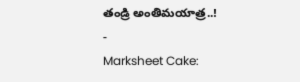తండ్రి అంతిమయాత్ర..!
-
Marksheet Cake: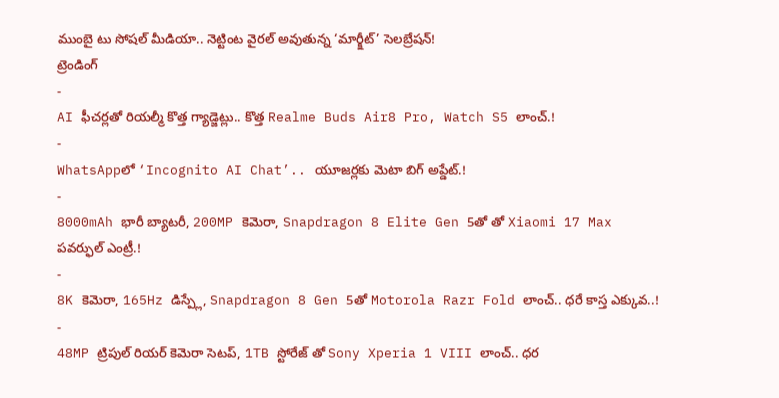ముంబై టు సోషల్ మీడియా.. నెట్టింట వైరల్ అవుతున్న ‘మార్క్షీట్’ సెలబ్రేషన్!
ట్రెండింగ్
-
AI ఫీచర్లతో రియల్మీ కొత్త గ్యాడ్జెట్లు.. కొత్త Realme Buds Air8 Pro, Watch S5 లాంచ్.!
-
WhatsAppలో ‘Incognito AI Chat’.. యూజర్లకు మెటా బిగ్ అప్డేట్.!
-
8000mAh భారీ బ్యాటరీ, 200MP కెమెరా, Snapdragon 8 Elite Gen 5తో తో Xiaomi 17 Max పవర్ఫుల్ ఎంట్రీ.!
-
8K కెమెరా, 165Hz డిస్ప్లే, Snapdragon 8 Gen 5తో Motorola Razr Fold లాంచ్.. ధరే కాస్త ఎక్కువ..!
-
48MP ట్రిపుల్ రియర్ కెమెరా సెటప్, 1TB స్టోరేజ్ తో Sony Xperia 1 VIII లాంచ్.. ధర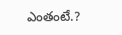ఎంతంటే.?